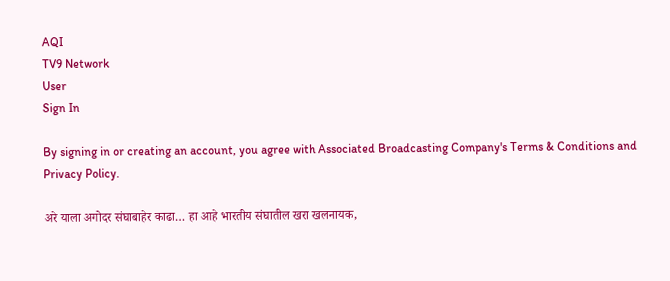AQI
TV9 Network
User
Sign In

By signing in or creating an account, you agree with Associated Broadcasting Company's Terms & Conditions and Privacy Policy.

अरे याला अगोदर संघाबाहेर काढा… हा आहे भारतीय संघातील खरा खलनायक,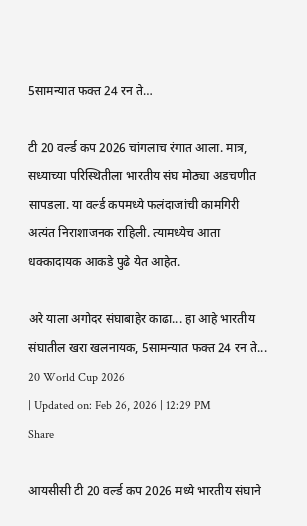5सामन्यात फक्त 24 रन ते…

टी 20 वर्ल्ड कप 2026 चांगलाच रंगात आला. मात्र, सध्याच्या परिस्थितीला भारतीय संघ मोठ्या अडचणीत सापडला. या वर्ल्ड कपमध्ये फलंदाजांची कामगिरी अत्यंत निराशाजनक राहिली. त्यामध्येच आता धक्कादायक आकडे पुढे येत आहेत.

अरे याला अगोदर संघाबाहेर काढा... हा आहे भारतीय संघातील खरा खलनायक, 5सामन्यात फक्त 24 रन ते...
20 World Cup 2026
| Updated on: Feb 26, 2026 | 12:29 PM
Share

आयसीसी टी 20 वर्ल्ड कप 2026 मध्ये भारतीय संघाने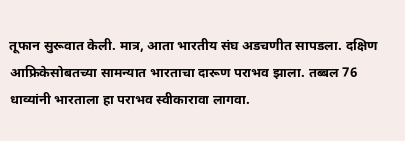तूफान सुरूवात केली. मात्र, आता भारतीय संघ अडचणीत सापडला. दक्षिण आफ्रिकेसोबतच्या सामन्यात भारताचा दारूण पराभव झाला. तब्बल 76 धाव्यांनी भारताला हा पराभव स्वीकारावा लागवा.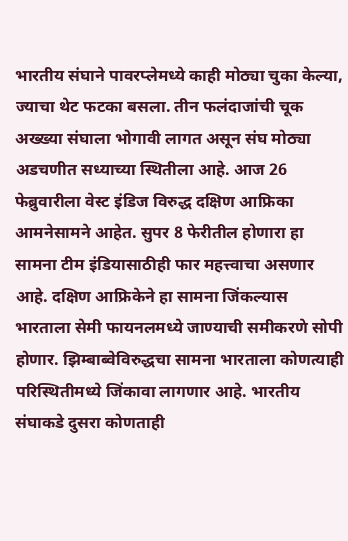भारतीय संघाने पावरप्लेमध्ये काही मोठ्या चुका केल्या, ज्याचा थेट फटका बसला. तीन फलंदाजांची चूक अख्ख्या संघाला भोगावी लागत असून संघ मोठ्या अडचणीत सध्याच्या स्थितीला आहे. आज 26 फेब्रुवारीला वेस्ट इंडिज विरुद्ध दक्षिण आफ्रिका आमनेसामने आहेत. सुपर 8 फेरीतील होणारा हा सामना टीम इंडियासाठीही फार महत्त्वाचा असणार आहे. दक्षिण आफ्रिकेने हा सामना जिंकल्यास भारताला सेमी फायनलमध्ये जाण्याची समीकरणे सोपी होणार. झिम्बाब्वेविरुद्धचा सामना भारताला कोणत्याही परिस्थितीमध्ये जिंकावा लागणार आहे. भारतीय संघाकडे दुसरा कोणताही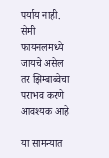पर्याय नाही. सेमी फायनलमध्ये जायचे असेल तर झिम्बाब्वेचा पराभव करणे आवश्यक आहे

या सामन्यात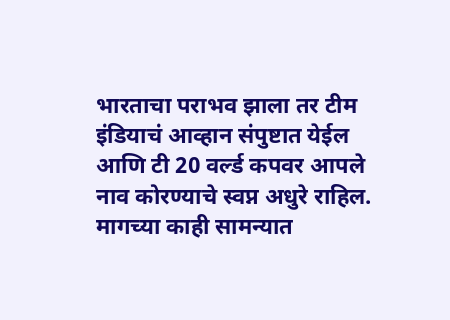भारताचा पराभव झाला तर टीम इंडियाचं आव्हान संपुष्टात येईल आणि टी 20 वर्ल्ड कपवर आपले नाव कोरण्याचे स्वप्न अधुरे राहिल. मागच्या काही सामन्यात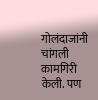गोलंदाजांनी चांगली कामगिरी केली. पण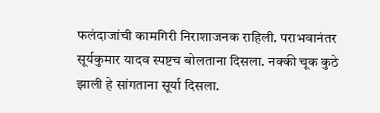फलंदाजांची कामगिरी निराशाजनक राहिली. पराभवानंतर सूर्यकुमार यादव स्पष्टच बोलताना दिसला. नक्की चूक कुठे झाली हे सांगताना सूर्या दिसला.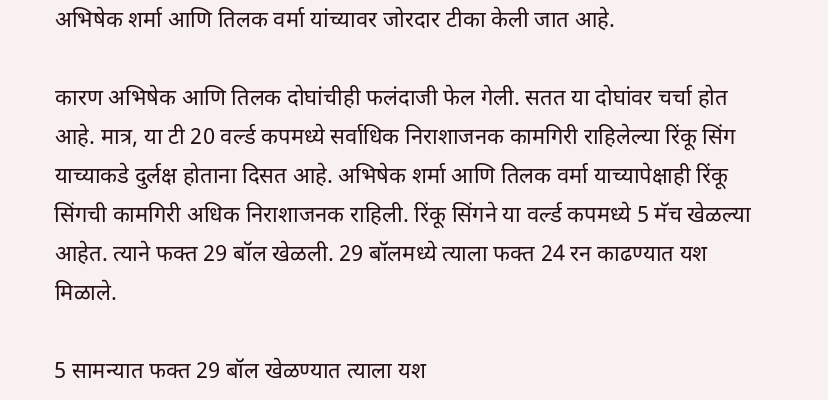अभिषेक शर्मा आणि तिलक वर्मा यांच्यावर जोरदार टीका केली जात आहे.

कारण अभिषेक आणि तिलक दोघांचीही फलंदाजी फेल गेली. सतत या दोघांवर चर्चा होत आहे. मात्र, या टी 20 वर्ल्ड कपमध्ये सर्वाधिक निराशाजनक कामगिरी राहिलेल्या रिंकू सिंग याच्याकडे दुर्लक्ष होताना दिसत आहे. अभिषेक शर्मा आणि तिलक वर्मा याच्यापेक्षाही रिंकू सिंगची कामगिरी अधिक निराशाजनक राहिली. रिंकू सिंगने या वर्ल्ड कपमध्ये 5 मॅच खेळल्या आहेत. त्याने फक्त 29 बॉल खेळली. 29 बॉलमध्ये त्याला फक्त 24 रन काढण्यात यश मिळाले.

5 सामन्यात फक्त 29 बॉल खेळण्यात त्याला यश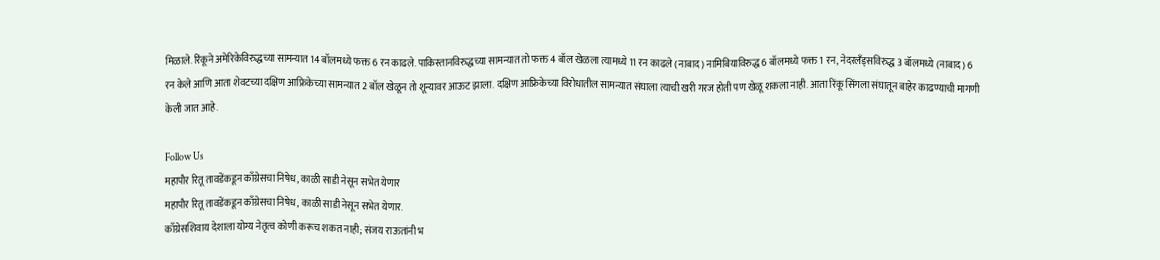मिळाले. रिंकूने अमेरिकेविरुद्धच्या सामन्यात 14 बॉलमध्ये फक्त 6 रन काढले. पाकिस्तानविरुद्धच्या सामन्यात तो फक्त 4 बॉल खेळला त्यामध्ये 11 रन काढले (नाबाद) नामिबियाविरुद्ध 6 बॉलमध्ये फक्त 1 रन, नेदरलँड्सविरुद्ध 3 बॉलमध्ये (नाबाद) 6 रन केले आणि आता शेवटच्या दक्षिण आफ्रिकेच्या सामन्यात 2 बॉल खेळून तो शून्यावर आऊट झाला. दक्षिण आफ्रिकेच्या विरोधातील सामन्यात संघाला त्याची खरी गरज होती पण खेळू शकला नाही. आता रिंकू सिंगला संघातून बाहेर काढण्याची मागणी केली जात आहे.

Follow Us
महापौर रितू तावडेंकडून काँग्रेसचा निषेध, काळी साडी नेसून सभेत येणार
महापौर रितू तावडेंकडून काँग्रेसचा निषेध, काळी साडी नेसून सभेत येणार.
काँग्रेसशिवाय देशाला योग्य नेतृत्व कोणी करूच शकत नाही; संजय राऊतांनी भ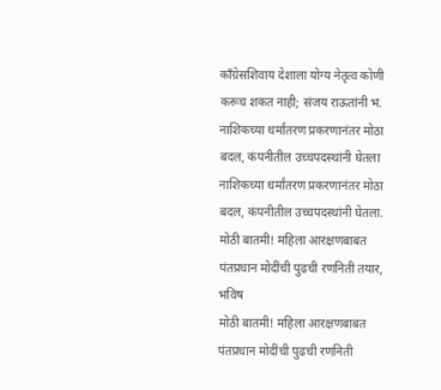काँग्रेसशिवाय देशाला योग्य नेतृत्व कोणी करूच शकत नाही; संजय राऊतांनी भ.
नाशिकच्या धर्मांतरण प्रकरणानंतर मोठा बदल, कंपनीतील उच्चपदस्थांनी घेतला
नाशिकच्या धर्मांतरण प्रकरणानंतर मोठा बदल, कंपनीतील उच्चपदस्थांनी घेतला.
मोठी बातमी! महिला आरक्षणबाबत पंतप्रधान मोदींची पुढची रणनिती तयार, भविष
मोठी बातमी! महिला आरक्षणबाबत पंतप्रधान मोदींची पुढची रणनिती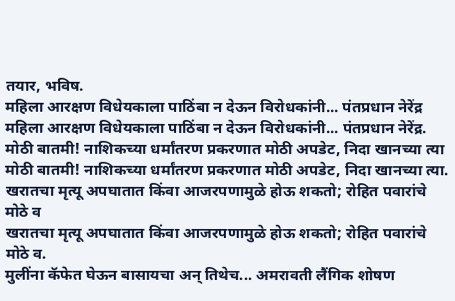तयार, भविष.
महिला आरक्षण विधेयकाला पाठिंबा न देऊन विरोधकांनी... पंतप्रधान नेरेंद्र
महिला आरक्षण विधेयकाला पाठिंबा न देऊन विरोधकांनी... पंतप्रधान नेरेंद्र.
मोठी बातमी! नाशिकच्या धर्मांतरण प्रकरणात मोठी अपडेट, निदा खानच्या त्या
मोठी बातमी! नाशिकच्या धर्मांतरण प्रकरणात मोठी अपडेट, निदा खानच्या त्या.
खरातचा मृत्यू अपघातात किंवा आजरपणामुळे होऊ शकतो; रोहित पवारांचे मोठे व
खरातचा मृत्यू अपघातात किंवा आजरपणामुळे होऊ शकतो; रोहित पवारांचे मोठे व.
मुलींना कॅफेत घेऊन बासायचा अन् तिथेच... अमरावती लैंगिक शोषण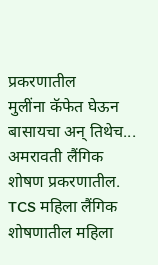प्रकरणातील
मुलींना कॅफेत घेऊन बासायचा अन् तिथेच... अमरावती लैंगिक शोषण प्रकरणातील.
TCS महिला लैंगिक शोषणातील महिला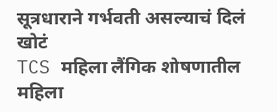सूत्रधाराने गर्भवती असल्याचं दिलं खोटं
TCS महिला लैंगिक शोषणातील महिला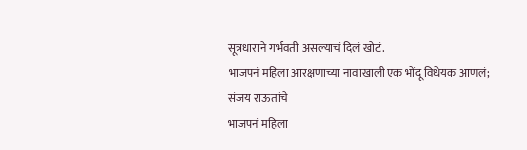सूत्रधाराने गर्भवती असल्याचं दिलं खोटं.
भाजपनं महिला आरक्षणाच्या नावाखाली एक भोंदू विधेयक आणलं; संजय राऊतांचे
भाजपनं महिला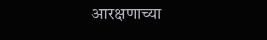आरक्षणाच्या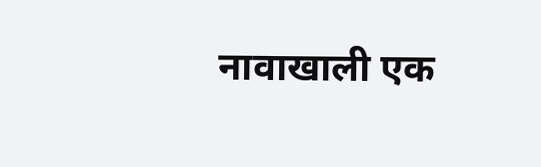नावाखाली एक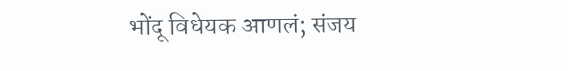भोंदू विधेयक आणलं; संजय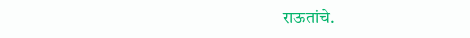राऊतांचे.